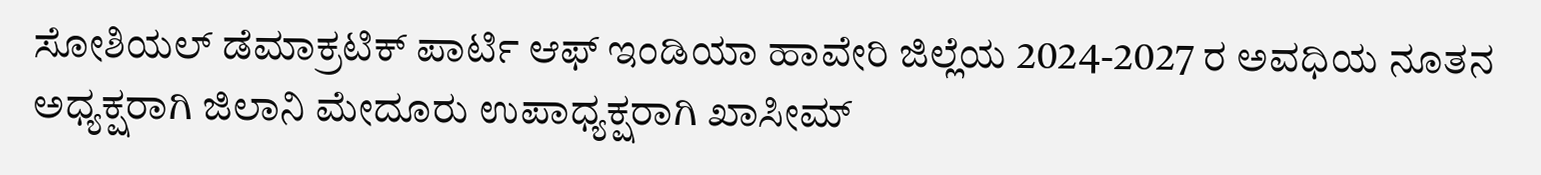ಸೋಶಿಯಲ್ ಡೆಮಾಕ್ರಟಿಕ್ ಪಾರ್ಟಿ ಆಫ್ ಇಂಡಿಯಾ ಹಾವೇರಿ ಜಿಲ್ಲೆಯ 2024-2027 ರ ಅವಧಿಯ ನೂತನ ಅಧ್ಯಕ್ಷರಾಗಿ ಜಿಲಾನಿ ಮೇದೂರು ಉಪಾಧ್ಯಕ್ಷರಾಗಿ ಖಾಸೀಮ್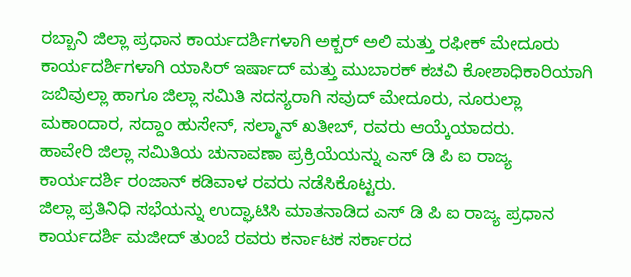ರಬ್ಬಾನಿ ಜಿಲ್ಲಾ ಪ್ರಧಾನ ಕಾರ್ಯದರ್ಶಿಗಳಾಗಿ ಅಕ್ಬರ್ ಅಲಿ ಮತ್ತು ರಫೀಕ್ ಮೇದೂರು ಕಾರ್ಯದರ್ಶಿಗಳಾಗಿ ಯಾಸಿರ್ ಇರ್ಷಾದ್ ಮತ್ತು ಮುಬಾರಕ್ ಕಚವಿ ಕೋಶಾಧಿಕಾರಿಯಾಗಿ ಜಬಿವುಲ್ಲಾ ಹಾಗೂ ಜಿಲ್ಲಾ ಸಮಿತಿ ಸದಸ್ಯರಾಗಿ ಸವುದ್ ಮೇದೂರು, ನೂರುಲ್ಲಾ ಮಕಾಂದಾರ, ಸದ್ದಾಂ ಹುಸೇನ್, ಸಲ್ಮಾನ್ ಖತೀಬ್, ರವರು ಆಯ್ಕೆಯಾದರು.
ಹಾವೇರಿ ಜಿಲ್ಲಾ ಸಮಿತಿಯ ಚುನಾವಣಾ ಪ್ರಕ್ರಿಯೆಯನ್ನು ಎಸ್ ಡಿ ಪಿ ಐ ರಾಜ್ಯ ಕಾರ್ಯದರ್ಶಿ ರಂಜಾನ್ ಕಡಿವಾಳ ರವರು ನಡೆಸಿಕೊಟ್ಟರು.
ಜಿಲ್ಲಾ ಪ್ರತಿನಿಧಿ ಸಭೆಯನ್ನು ಉದ್ಘಾಟಿಸಿ ಮಾತನಾಡಿದ ಎಸ್ ಡಿ ಪಿ ಐ ರಾಜ್ಯ ಪ್ರಧಾನ ಕಾರ್ಯದರ್ಶಿ ಮಜೀದ್ ತುಂಬೆ ರವರು ಕರ್ನಾಟಕ ಸರ್ಕಾರದ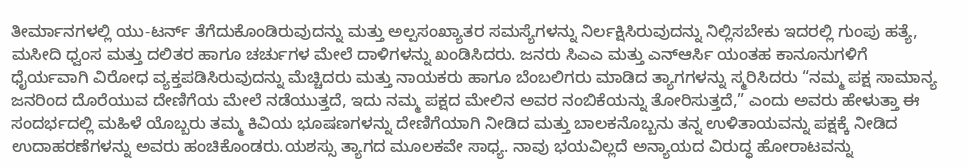ತೀರ್ಮಾನಗಳಲ್ಲಿ ಯು-ಟರ್ನ್ ತೆಗೆದುಕೊಂಡಿರುವುದನ್ನು ಮತ್ತು ಅಲ್ಪಸಂಖ್ಯಾತರ ಸಮಸ್ಯೆಗಳನ್ನು ನಿರ್ಲಕ್ಷಿಸಿರುವುದನ್ನು ನಿಲ್ಲಿಸಬೇಕು ಇದರಲ್ಲಿ ಗುಂಪು ಹತ್ಯೆ, ಮಸೀದಿ ಧ್ವಂಸ ಮತ್ತು ದಲಿತರ ಹಾಗೂ ಚರ್ಚುಗಳ ಮೇಲೆ ದಾಳಿಗಳನ್ನು ಖಂಡಿಸಿದರು. ಜನರು ಸಿಎಎ ಮತ್ತು ಎನ್ಆರ್ಸಿ ಯಂತಹ ಕಾನೂನುಗಳಿಗೆ ಧೈರ್ಯವಾಗಿ ವಿರೋಧ ವ್ಯಕ್ತಪಡಿಸಿರುವುದನ್ನು ಮೆಚ್ಚಿದರು ಮತ್ತು ನಾಯಕರು ಹಾಗೂ ಬೆಂಬಲಿಗರು ಮಾಡಿದ ತ್ಯಾಗಗಳನ್ನು ಸ್ಮರಿಸಿದರು “ನಮ್ಮ ಪಕ್ಷ ಸಾಮಾನ್ಯ ಜನರಿಂದ ದೊರೆಯುವ ದೇಣಿಗೆಯ ಮೇಲೆ ನಡೆಯುತ್ತದೆ, ಇದು ನಮ್ಮ ಪಕ್ಷದ ಮೇಲಿನ ಅವರ ನಂಬಿಕೆಯನ್ನು ತೋರಿಸುತ್ತದೆ,” ಎಂದು ಅವರು ಹೇಳುತ್ತಾ ಈ ಸಂದರ್ಭದಲ್ಲಿ ಮಹಿಳೆ ಯೊಬ್ಬರು ತಮ್ಮ ಕಿವಿಯ ಭೂಷಣಗಳನ್ನು ದೇಣಿಗೆಯಾಗಿ ನೀಡಿದ ಮತ್ತು ಬಾಲಕನೊಬ್ಬನು ತನ್ನ ಉಳಿತಾಯವನ್ನು ಪಕ್ಷಕ್ಕೆ ನೀಡಿದ ಉದಾಹರಣೆಗಳನ್ನು ಅವರು ಹಂಚಿಕೊಂಡರು.ಯಶಸ್ಸು ತ್ಯಾಗದ ಮೂಲಕವೇ ಸಾಧ್ಯ. ನಾವು ಭಯವಿಲ್ಲದೆ ಅನ್ಯಾಯದ ವಿರುದ್ಧ ಹೋರಾಟವನ್ನು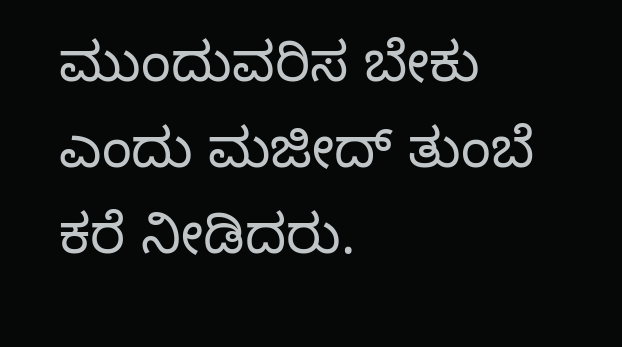ಮುಂದುವರಿಸ ಬೇಕು ಎಂದು ಮಜೀದ್ ತುಂಬೆ ಕರೆ ನೀಡಿದರು.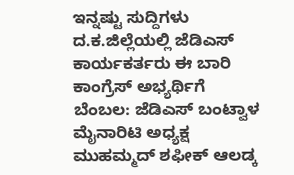ಇನ್ನಷ್ಟು ಸುದ್ದಿಗಳು
ದ.ಕ.ಜಿಲ್ಲೆಯಲ್ಲಿ ಜೆಡಿಎಸ್ ಕಾರ್ಯಕರ್ತರು ಈ ಬಾರಿ ಕಾಂಗ್ರೆಸ್ ಅಭ್ಯರ್ಥಿಗೆ ಬೆಂಬಲ: ಜೆಡಿಎಸ್ ಬಂಟ್ವಾಳ ಮೈನಾರಿಟಿ ಅಧ್ಯಕ್ಷ ಮುಹಮ್ಮದ್ ಶಫೀಕ್ ಆಲಡ್ಕ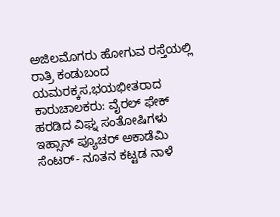ಅಜಿಲಮೊಗರು ಹೋಗುವ ರಸ್ತೆಯಲ್ಲಿ ರಾತ್ರಿ ಕಂಡುಬಂದ ಯಮರಕ್ಕಸ,ಭಯಭೀತರಾದ ಕಾರುಚಾಲಕರು: ವೈರಲ್ ಫೇಕ್ ಹರಡಿದ ವಿಘ್ನ ಸಂತೋಷಿಗಳು
ಇಹ್ಸಾನ್ ಪ್ಯೂಚರ್ ಅಕಾಡೆಮಿ ಸೆಂಟರ್- ನೂತನ ಕಟ್ಟಡ ನಾಳೆ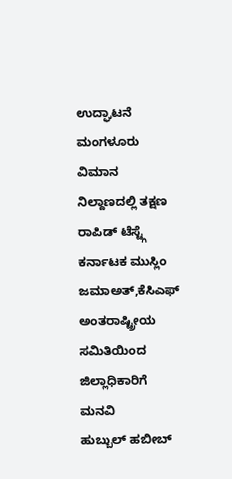ಉದ್ಘಾಟನೆ
ಮಂಗಳೂರು ವಿಮಾನ ನಿಲ್ದಾಣದಲ್ಲಿ ತಕ್ಷಣ ರಾಪಿಡ್ ಟೆಸ್ಟ್ಗೆ ಕರ್ನಾಟಕ ಮುಸ್ಲಿಂ ಜಮಾಅತ್,ಕೆಸಿಎಫ್ ಅಂತರಾಷ್ಟ್ರೀಯ ಸಮಿತಿಯಿಂದ ಜಿಲ್ಲಾಧಿಕಾರಿಗೆ ಮನವಿ
ಹುಬ್ಬುಲ್ ಹಬೀಬ್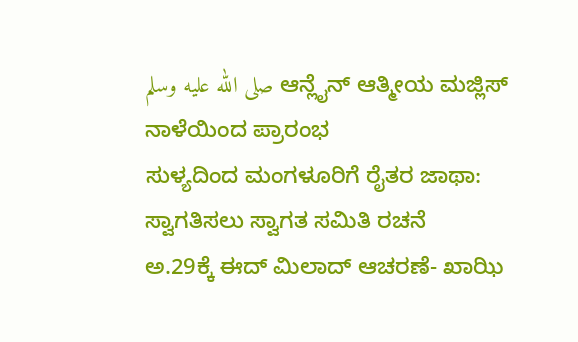صلى الله عليه وسلم ಆನ್ಲೈನ್ ಆತ್ಮೀಯ ಮಜ್ಲಿಸ್ ನಾಳೆಯಿಂದ ಪ್ರಾರಂಭ
ಸುಳ್ಯದಿಂದ ಮಂಗಳೂರಿಗೆ ರೈತರ ಜಾಥಾ: ಸ್ವಾಗತಿಸಲು ಸ್ವಾಗತ ಸಮಿತಿ ರಚನೆ
ಅ.29ಕ್ಕೆ ಈದ್ ಮಿಲಾದ್ ಆಚರಣೆ- ಖಾಝಿ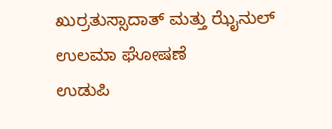ಖುರ್ರತುಸ್ಸಾದಾತ್ ಮತ್ತು ಝೈನುಲ್ ಉಲಮಾ ಘೋಷಣೆ
ಉಡುಪಿ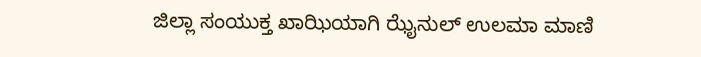ಜಿಲ್ಲಾ ಸಂಯುಕ್ತ ಖಾಝಿಯಾಗಿ ಝೈನುಲ್ ಉಲಮಾ ಮಾಣಿ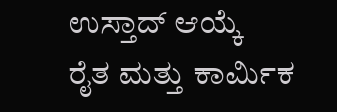ಉಸ್ತಾದ್ ಆಯ್ಕೆ
ರೈತ ಮತ್ತು ಕಾರ್ಮಿಕ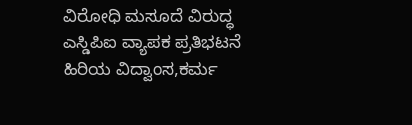ವಿರೋಧಿ ಮಸೂದೆ ವಿರುದ್ಧ ಎಸ್ಡಿಪಿಐ ವ್ಯಾಪಕ ಪ್ರತಿಭಟನೆ
ಹಿರಿಯ ವಿದ್ವಾಂಸ,ಕರ್ಮ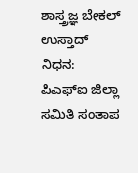ಶಾಸ್ತ್ರಜ್ಞ ಬೇಕಲ್ ಉಸ್ತಾದ್ ನಿಧನ: ಪಿಎಫ್ಐ ಜಿಲ್ಲಾ ಸಮಿತಿ ಸಂತಾಪ